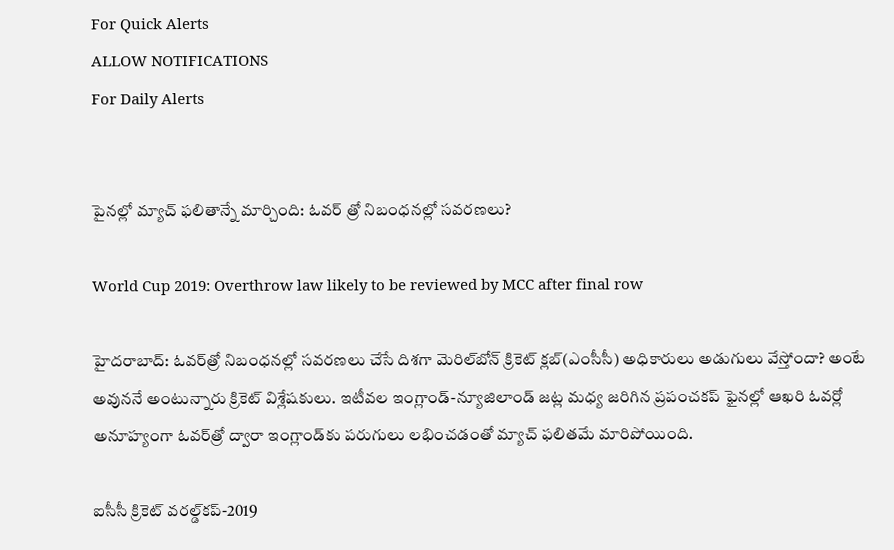For Quick Alerts
ALLOW NOTIFICATIONS
For Daily Alerts


పైనల్లో మ్యాచ్ ఫలితాన్నే మార్చింది: ఓవర్‌ త్రో నిబంధనల్లో సవరణలు?

World Cup 2019: Overthrow law likely to be reviewed by MCC after final row

హైదరాబాద్: ఓవర్‌త్రో నిబంధనల్లో సవరణలు చేసే దిశగా మెరిల్‌బోన్‌ క్రికెట్‌ క్లబ్‌(ఎంసీసీ) అధికారులు అడుగులు వేస్తోందా? అంటే అవుననే అంటున్నారు క్రికెట్ విశ్లేషకులు. ఇటీవల ఇంగ్లాండ్-న్యూజిలాండ్ జట్ల మధ్య జరిగిన ప్రపంచకప్‌ ఫైనల్లో ఆఖరి ఓవర్లో అనూహ్యంగా ఓవర్‌త్రో ద్వారా ఇంగ్లాండ్‌కు పరుగులు లభించడంతో మ్యాచ్‌ ఫలితమే మారిపోయింది.

ఐసీసీ క్రికెట్ వరల్డ్‌కప్-2019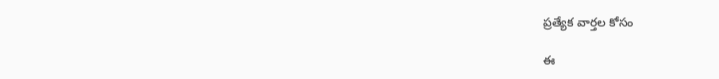ప్రత్యేక వార్తల కోసం

ఈ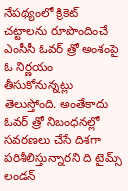నేపథ్యంలో క్రికెట్‌ చట్టాలను రూపొందించే ఎంసీసీ ఓవర్‌ త్రో అంశంపై ఓ నిర్ణయం తీసుకోనున్నట్లు తెలుస్తోంది. అంతేకాదు ఓవర్‌ త్రో నిబంధనల్లో సవరణలు చేసే దిశగా పరిశీలిస్తున్నారని ది టైమ్స్‌ లండన్‌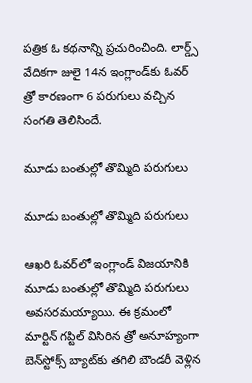పత్రిక ఓ కథనాన్ని ప్రచురించింది. లార్డ్స్ వేదికగా జులై 14న ఇంగ్లాండ్‌కు ఓవర్ త్రో కారణంగా 6 పరుగులు వచ్చిన సంగతి తెలిసిందే.

మూడు బంతుల్లో తొమ్మిది పరుగులు

మూడు బంతుల్లో తొమ్మిది పరుగులు

ఆఖరి ఓవర్‌లో ఇంగ్లాండ్‌ విజయానికి మూడు బంతుల్లో తొమ్మిది పరుగులు అవసరమయ్యాయి. ఈ క్రమంలో మార్టిన్ గప్టిల్‌ విసిరిన త్రో అనూహ్యంగా బెన్‌స్టోక్స్‌ బ్యాట్‌కు తగిలి బౌండరీ వెళ్లిన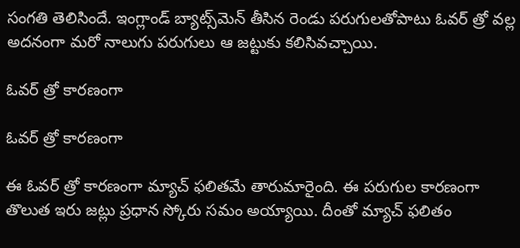సంగతి తెలిసిందే. ఇంగ్లాండ్‌ బ్యాట్స్‌మెన్‌ తీసిన రెండు పరుగులతోపాటు ఓవర్‌ త్రో వల్ల అదనంగా మరో నాలుగు పరుగులు ఆ జట్టుకు కలిసివచ్చాయి.

ఓవర్ త్రో కారణంగా

ఓవర్ త్రో కారణంగా

ఈ ఓవర్ త్రో కారణంగా మ్యాచ్ ఫలితమే తారుమారైంది. ఈ పరుగుల కారణంగా తొలుత ఇరు జట్లు ప్రధాన స్కోరు సమం అయ్యాయి. దీంతో మ్యాచ్ ఫలితం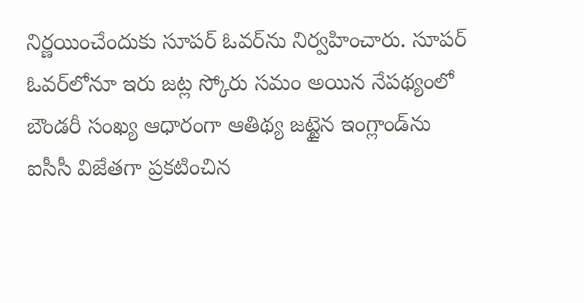నిర్ణయించేందుకు సూపర్ ఓవర్‌ను నిర్వహించారు. సూపర్‌ ఓవర్‌లోనూ ఇరు జట్ల స్కోరు సమం అయిన నేపథ్యంలో బౌండరీ సంఖ్య ఆధారంగా ఆతిథ్య జట్టైన ఇంగ్లాండ్‌ను ఐసీసీ విజేతగా ప్రకటించిన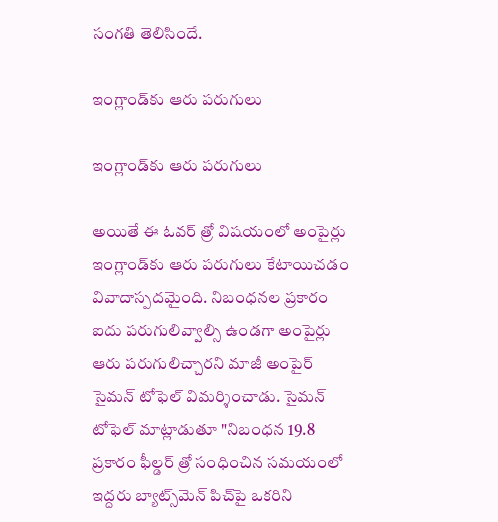సంగతి తెలిసిందే.

ఇంగ్లాండ్‌కు ఆరు పరుగులు

ఇంగ్లాండ్‌కు ఆరు పరుగులు

అయితే ఈ ఓవర్ త్రో విషయంలో అంపైర్లు ఇంగ్లాండ్‌కు ఆరు పరుగులు కేటాయిచడం వివాదాస్పదమైంది. నిబంధనల ప్రకారం ఐదు పరుగులివ్వాల్సి ఉండగా అంపైర్లు ఆరు పరుగులిచ్చారని మాజీ అంపైర్ సైమన్ టోఫెల్ విమర్శించాడు. సైమన్ టోఫెల్ మాట్లాడుతూ "నిబంధన 19.8 ప్రకారం ఫీల్డర్‌ త్రో సంధించిన సమయంలో ఇద్దరు బ్యాట్స్‌మెన్‌ పిచ్‌పై ఒకరిని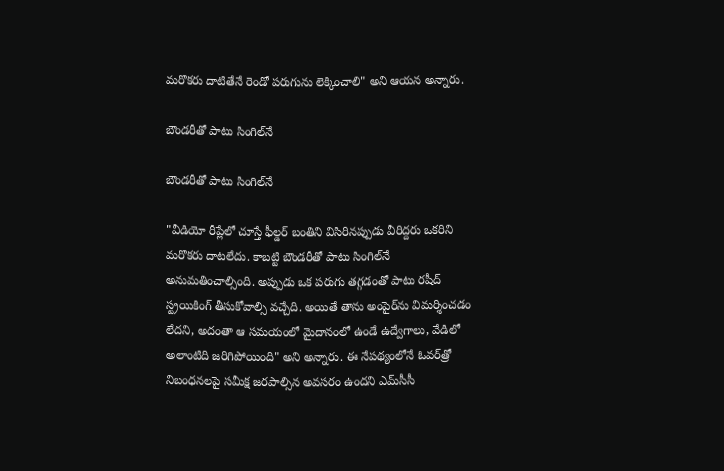మరొకరు దాటితేనే రెండో పరుగును లెక్కించాలి" అని ఆయన అన్నారు.

బౌండరీతో పాటు సింగిల్‌నే

బౌండరీతో పాటు సింగిల్‌నే

"వీడియో రీప్లేలో చూస్తే ఫీల్డర్‌ బంతిని విసిరినప్పుడు వీరిద్దరు ఒకరిని మరొకరు దాటలేదు. కాబట్టి బౌండరీతో పాటు సింగిల్‌నే అనుమతించాల్సింది. అప్పుడు ఒక పరుగు తగ్గడంతో పాటు రషీద్‌ స్ట్రయికింగ్‌ తీసుకోవాల్సి వచ్చేది. అయితే తాను అంపైర్‌ను విమర్శించడం లేదని, అదంతా ఆ సమయంలో మైదానంలో ఉండే ఉద్వేగాలు, వేడిలో అలాంటిది జరిగిపోయింది" అని అన్నారు. ఈ నేపథ్యంలోనే ఓవర్‌త్రో నిబంధనలపై సమీక్ష జరపాల్సిన అవసరం ఉందని ఎమ్‌సీసీ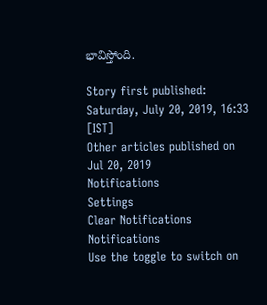భావిస్తోంది.

Story first published: Saturday, July 20, 2019, 16:33 [IST]
Other articles published on Jul 20, 2019
Notifications
Settings
Clear Notifications
Notifications
Use the toggle to switch on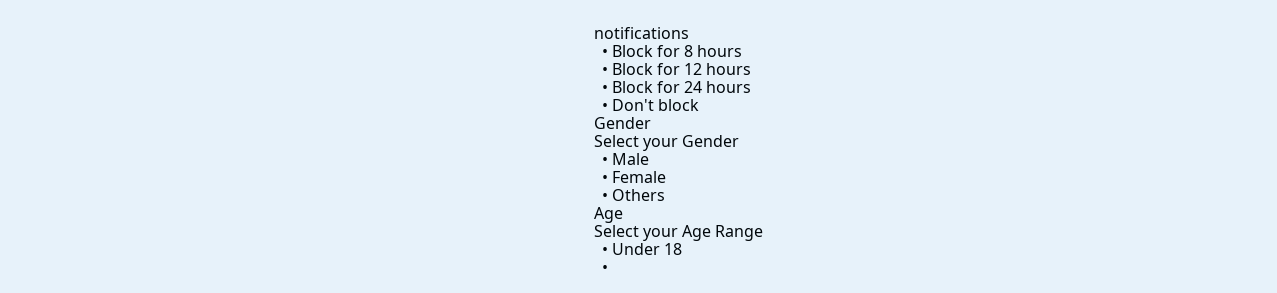notifications
  • Block for 8 hours
  • Block for 12 hours
  • Block for 24 hours
  • Don't block
Gender
Select your Gender
  • Male
  • Female
  • Others
Age
Select your Age Range
  • Under 18
  •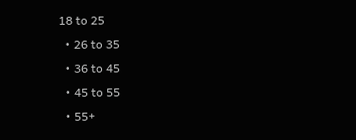18 to 25
  • 26 to 35
  • 36 to 45
  • 45 to 55
  • 55+